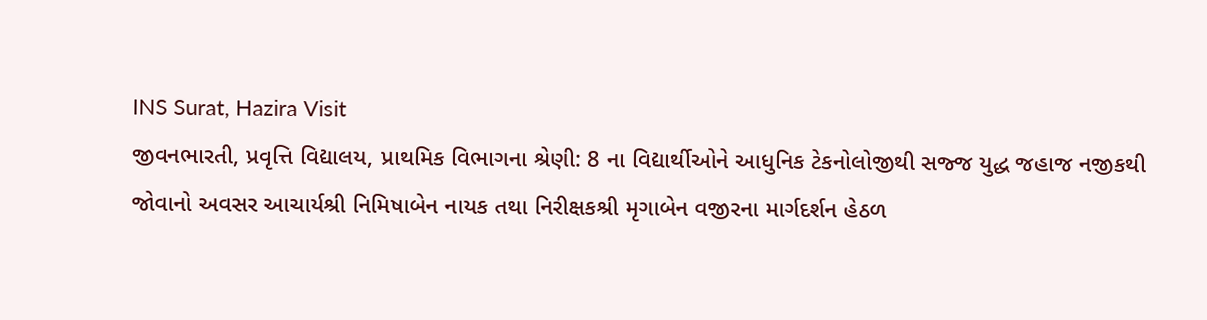INS Surat, Hazira Visit
જીવનભારતી, પ્રવૃત્તિ વિદ્યાલય, પ્રાથમિક વિભાગના શ્રેણી: 8 ના વિદ્યાર્થીઓને આધુનિક ટેકનોલોજીથી સજ્જ યુદ્ધ જહાજ નજીકથી જોવાનો અવસર આચાર્યશ્રી નિમિષાબેન નાયક તથા નિરીક્ષકશ્રી મૃગાબેન વજીરના માર્ગદર્શન હેઠળ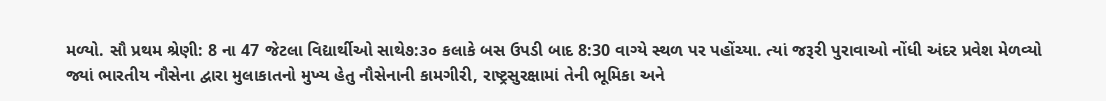મળ્યો. સૌ પ્રથમ શ્રેણી: 8 ના 47 જેટલા વિદ્યાર્થીઓ સાથે૭:૩૦ કલાકે બસ ઉપડી બાદ 8:30 વાગ્યે સ્થળ પર પહોંચ્યા. ત્યાં જરૂરી પુરાવાઓ નોંધી અંદર પ્રવેશ મેળવ્યો જ્યાં ભારતીય નૌસેના દ્વારા મુલાકાતનો મુખ્ય હેતુ નૌસેનાની કામગીરી, રાષ્ટ્રસુરક્ષામાં તેની ભૂમિકા અને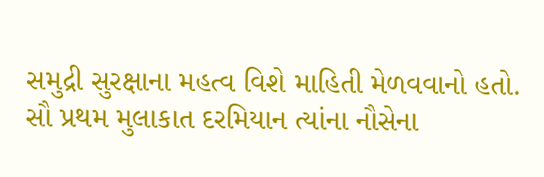સમુદ્રી સુરક્ષાના મહત્વ વિશે માહિતી મેળવવાનો હતો.
સૌ પ્રથમ મુલાકાત દરમિયાન ત્યાંના નૌસેના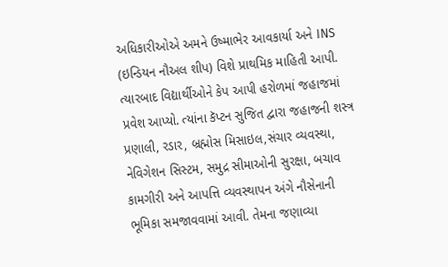અધિકારીઓએ અમને ઉષ્માભેર આવકાર્યા અને INS (ઇન્ડિયન નૌઅલ શીપ) વિશે પ્રાથમિક માહિતી આપી. ત્યારબાદ વિદ્યાર્થીઓને કેપ આપી હરોળમાં જહાજમાં પ્રવેશ આપ્યો. ત્યાંના કૅપ્ટન સુજિત દ્વારા જહાજની શસ્ત્ર પ્રણાલી, રડાર, બ્રહ્મોસ મિસાઇલ,સંચાર વ્યવસ્થા, નેવિગેશન સિસ્ટમ, સમુદ્ર સીમાઓની સુરક્ષા, બચાવ કામગીરી અને આપત્તિ વ્યવસ્થાપન અંગે નૌસેનાની ભૂમિકા સમજાવવામાં આવી. તેમના જણાવ્યા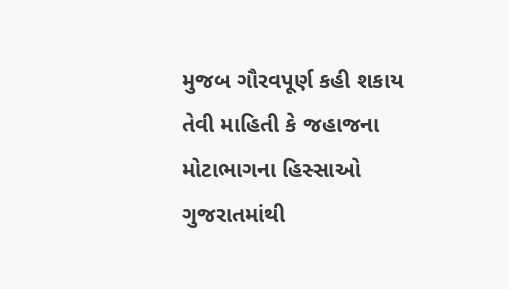મુજબ ગૌરવપૂર્ણ કહી શકાય તેવી માહિતી કે જહાજના મોટાભાગના હિસ્સાઓ ગુજરાતમાંથી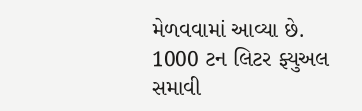મેળવવામાં આવ્યા છે. 1000 ટન લિટર ફ્યુઅલ સમાવી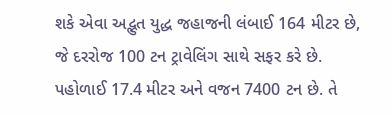શકે એવા અદ્ભુત યુદ્ધ જહાજની લંબાઈ 164 મીટર છે, જે દરરોજ 100 ટન ટ્રાવેલિંગ સાથે સફર કરે છે. પહોળાઈ 17.4 મીટર અને વજન 7400 ટન છે. તે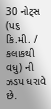30 નોટ્સ (પ૬ કિ.મી. / કલાકથી વધુ) ની ઝડપ ધરાવે છે.